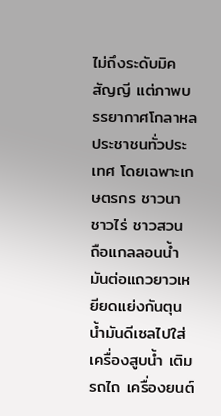ไม่ถึงระดับมิคสัญญี แต่ภาพบรรยากาศโกลาหล ประชาชนทั่วประเทศ โดยเฉพาะเกษตรกร ชาวนา ชาวไร่ ชาวสวน ถือแกลลอนน้ำมันต่อแถวยาวเหยียดแย่งกันตุนน้ำมันดีเซลไปใส่เครื่องสูบน้ำ เติมรถไถ เครื่องยนต์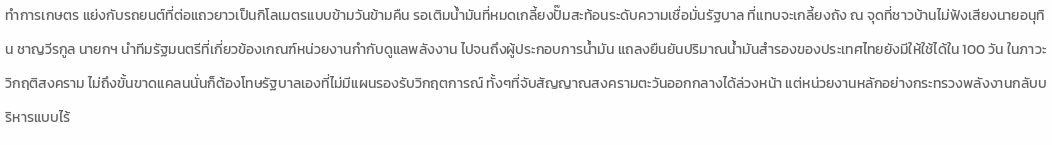ทำการเกษตร แย่งกับรถยนต์ที่ต่อแถวยาวเป็นกิโลเมตรแบบข้ามวันข้ามคืน รอเติมน้ำมันที่หมดเกลี้ยงปั๊มสะท้อนระดับความเชื่อมั่นรัฐบาล ที่แทบจะเกลี้ยงถัง ณ จุดที่ชาวบ้านไม่ฟังเสียงนายอนุทิน ชาญวีรกูล นายกฯ นำทีมรัฐมนตรีที่เกี่ยวข้องเกณฑ์หน่วยงานกำกับดูแลพลังงาน ไปจนถึงผู้ประกอบการน้ำมัน แถลงยืนยันปริมาณน้ำมันสำรองของประเทศไทยยังมีให้ใช้ได้ใน 100 วัน ในภาวะวิกฤติสงคราม ไม่ถึงขั้นขาดแคลนนั่นก็ต้องโทษรัฐบาลเองที่ไม่มีแผนรองรับวิกฤตการณ์ ทั้งๆที่จับสัญญาณสงครามตะวันออกกลางได้ล่วงหน้า แต่หน่วยงานหลักอย่างกระทรวงพลังงานกลับบริหารแบบไร้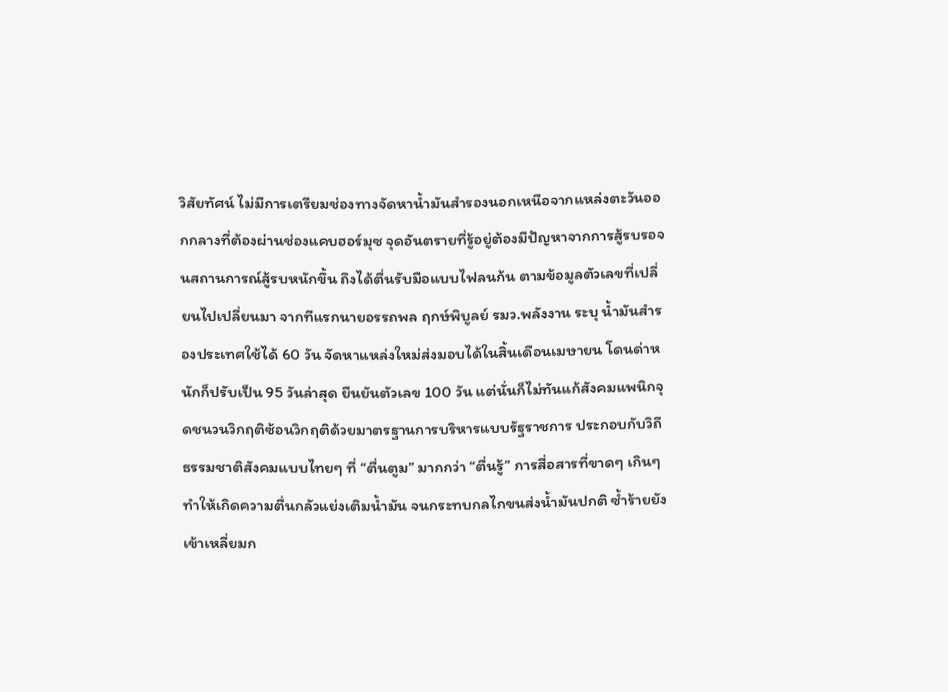วิสัยทัศน์ ไม่มีการเตรียมช่องทางจัดหาน้ำมันสำรองนอกเหนือจากแหล่งตะวันออกกลางที่ต้องผ่านช่องแคบฮอร์มุซ จุดอันตรายที่รู้อยู่ต้องมีปัญหาจากการสู้รบรอจนสถานการณ์สู้รบหนักขึ้น ถึงได้ตื่นรับมือแบบไฟลนก้น ตามข้อมูลตัวเลขที่เปลี่ยนไปเปลี่ยนมา จากทีแรกนายอรรถพล ฤกษ์พิบูลย์ รมว.พลังงาน ระบุ น้ำมันสำรองประเทศใช้ได้ 60 วัน จัดหาแหล่งใหม่ส่งมอบได้ในสิ้นเดือนเมษายน โดนด่าหนักก็ปรับเป็น 95 วันล่าสุด ยืนยันตัวเลข 100 วัน แต่นั่นก็ไม่ทันแก้สังคมแพนิกจุดชนวนวิกฤติซ้อนวิกฤติด้วยมาตรฐานการบริหารแบบรัฐราชการ ประกอบกับวิถีธรรมชาติสังคมแบบไทยๆ ที่ “ตื่นตูม” มากกว่า “ตื่นรู้” การสื่อสารที่ขาดๆ เกินๆ ทำให้เกิดความตื่นกลัวแย่งเติมน้ำมัน จนกระทบกลไกขนส่งน้ำมันปกติ ซ้ำร้ายยังเข้าเหลี่ยมก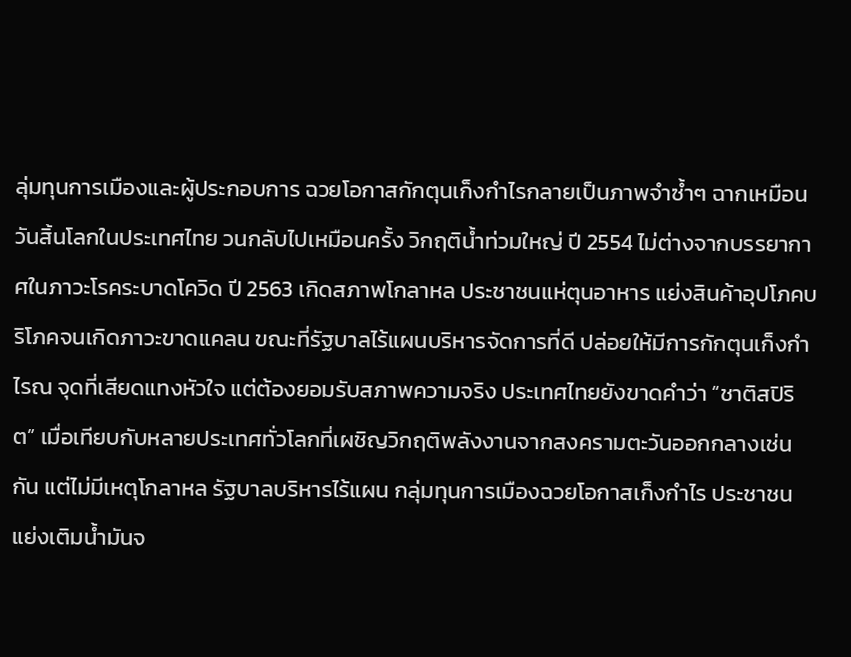ลุ่มทุนการเมืองและผู้ประกอบการ ฉวยโอกาสกักตุนเก็งกำไรกลายเป็นภาพจำซ้ำๆ ฉากเหมือนวันสิ้นโลกในประเทศไทย วนกลับไปเหมือนครั้ง วิกฤติน้ำท่วมใหญ่ ปี 2554 ไม่ต่างจากบรรยากาศในภาวะโรคระบาดโควิด ปี 2563 เกิดสภาพโกลาหล ประชาชนแห่ตุนอาหาร แย่งสินค้าอุปโภคบริโภคจนเกิดภาวะขาดแคลน ขณะที่รัฐบาลไร้แผนบริหารจัดการที่ดี ปล่อยให้มีการกักตุนเก็งกำไรณ จุดที่เสียดแทงหัวใจ แต่ต้องยอมรับสภาพความจริง ประเทศไทยยังขาดคำว่า “ชาติสปิริต” เมื่อเทียบกับหลายประเทศทั่วโลกที่เผชิญวิกฤติพลังงานจากสงครามตะวันออกกลางเช่นกัน แต่ไม่มีเหตุโกลาหล รัฐบาลบริหารไร้แผน กลุ่มทุนการเมืองฉวยโอกาสเก็งกำไร ประชาชนแย่งเติมน้ำมันจ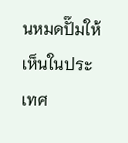นหมดปั๊มให้เห็นในประเทศ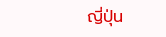ญี่ปุ่น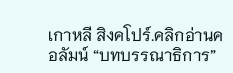เกาหลี สิงคโปร์.คลิกอ่านคอลัมน์ “บทบรรณาธิการ”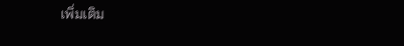เพิ่มเติม